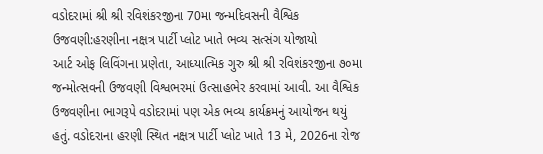વડોદરામાં શ્રી શ્રી રવિશંકરજીના 70મા જન્મદિવસની વૈશ્વિક ઉજવણી:હરણીના નક્ષત્ર પાર્ટી પ્લોટ ખાતે ભવ્ય સત્સંગ યોજાયો
આર્ટ ઓફ લિવિંગના પ્રણેતા, આધ્યાત્મિક ગુરુ શ્રી શ્રી રવિશંકરજીના ૭૦મા જન્મોત્સવની ઉજવણી વિશ્વભરમાં ઉત્સાહભેર કરવામાં આવી. આ વૈશ્વિક ઉજવણીના ભાગરૂપે વડોદરામાં પણ એક ભવ્ય કાર્યક્રમનું આયોજન થયું હતું. વડોદરાના હરણી સ્થિત નક્ષત્ર પાર્ટી પ્લોટ ખાતે 13 મે, 2026ના રોજ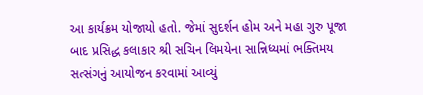આ કાર્યક્રમ યોજાયો હતો. જેમાં સુદર્શન હોમ અને મહા ગુરુ પૂજા બાદ પ્રસિદ્ધ કલાકાર શ્રી સચિન લિમયેના સાન્નિધ્યમાં ભક્તિમય સત્સંગનું આયોજન કરવામાં આવ્યું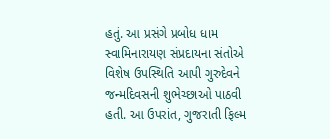હતું. આ પ્રસંગે પ્રબોધ ધામ સ્વામિનારાયણ સંપ્રદાયના સંતોએ વિશેષ ઉપસ્થિતિ આપી ગુરુદેવને જન્મદિવસની શુભેચ્છાઓ પાઠવી હતી. આ ઉપરાંત, ગુજરાતી ફિલ્મ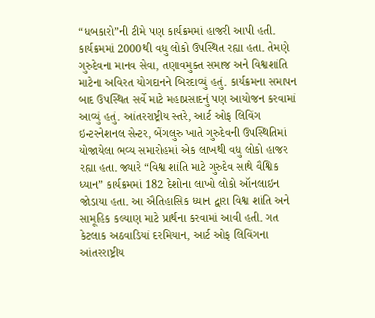“ધબકારો”ની ટીમે પણ કાર્યક્રમમાં હાજરી આપી હતી. કાર્યક્રમમાં 2000થી વધુ લોકો ઉપસ્થિત રહ્યા હતા. તેમણે ગુરુદેવના માનવ સેવા, તણાવમુક્ત સમાજ અને વિશ્વશાંતિ માટેના અવિરત યોગદાનને બિરદાવ્યું હતું. કાર્યક્રમના સમાપન બાદ ઉપસ્થિત સર્વે માટે મહાપ્રસાદનું પણ આયોજન કરવામાં આવ્યું હતું. આંતરરાષ્ટ્રીય સ્તરે, આર્ટ ઓફ લિવિંગ ઇન્ટરનેશનલ સેન્ટર, બેંગલુરુ ખાતે ગુરુદેવની ઉપસ્થિતિમાં યોજાયેલા ભવ્ય સમારોહમાં એક લાખથી વધુ લોકો હાજર રહ્યા હતા. જ્યારે “વિશ્વ શાંતિ માટે ગુરુદેવ સાથે વૈશ્વિક ધ્યાન” કાર્યક્રમમાં 182 દેશોના લાખો લોકો ઑનલાઇન જોડાયા હતા. આ ઐતિહાસિક ધ્યાન દ્વારા વિશ્વ શાંતિ અને સામૂહિક કલ્યાણ માટે પ્રાર્થના કરવામાં આવી હતી. ગત કેટલાક અઠવાડિયાં દરમિયાન, આર્ટ ઓફ લિવિંગના આંતરરાષ્ટ્રીય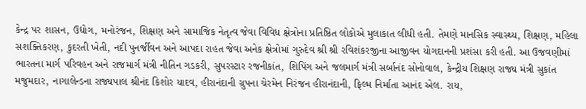કેન્દ્ર પર શાસન, ઉદ્યોગ, મનોરંજન, શિક્ષણ અને સામાજિક નેતૃત્વ જેવા વિવિધ ક્ષેત્રોના પ્રતિષ્ઠિત લોકોએ મુલાકાત લીધી હતી. તેમણે માનસિક સ્વાસ્થ્ય, શિક્ષણ, મહિલા સશક્તિકરણ, કુદરતી ખેતી, નદી પુનર્જીવન અને આપદા રાહત જેવા અનેક ક્ષેત્રોમાં ગુરુદેવ શ્રી શ્રી રવિશંકરજીના આજીવન યોગદાનની પ્રશંસા કરી હતી. આ ઉજવણીમાં ભારતના માર્ગ પરિવહન અને રાજમાર્ગ મંત્રી નીતિન ગડકરી, સુપરસ્ટાર રજનીકાંત, શિપિંગ અને જલમાર્ગ મંત્રી સર્બાનંદ સોનોવાલ, કેન્દ્રીય શિક્ષણ રાજ્ય મંત્રી સુકાંત મજુમદાર, નાગાલેન્ડના રાજ્યપાલ શ્રીનંદ કિશોર યાદવ, હીરાનંદાની ગ્રુપના ચેરમેન નિરંજન હીરાનંદાની, ફિલ્મ નિર્માતા આનંદ એલ. રાય,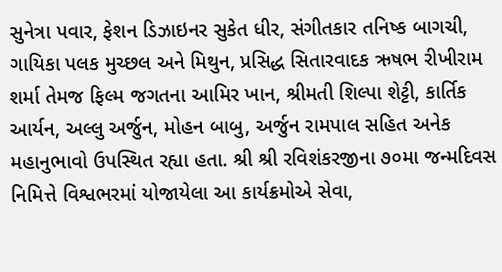સુનેત્રા પવાર, ફેશન ડિઝાઇનર સુકેત ધીર, સંગીતકાર તનિષ્ક બાગચી, ગાયિકા પલક મુચ્છલ અને મિથુન, પ્રસિદ્ધ સિતારવાદક ઋષભ રીખીરામ શર્મા તેમજ ફિલ્મ જગતના આમિર ખાન, શ્રીમતી શિલ્પા શેટ્ટી, કાર્તિક આર્યન, અલ્લુ અર્જુન, મોહન બાબુ, અર્જુન રામપાલ સહિત અનેક મહાનુભાવો ઉપસ્થિત રહ્યા હતા. શ્રી શ્રી રવિશંકરજીના ૭૦મા જન્મદિવસ નિમિત્તે વિશ્વભરમાં યોજાયેલા આ કાર્યક્રમોએ સેવા,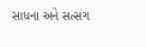સાધના અને સત્સંગ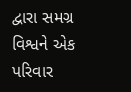દ્વારા સમગ્ર વિશ્વને એક પરિવાર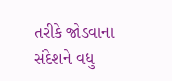તરીકે જોડવાના સંદેશને વધુ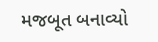મજબૂત બનાવ્યો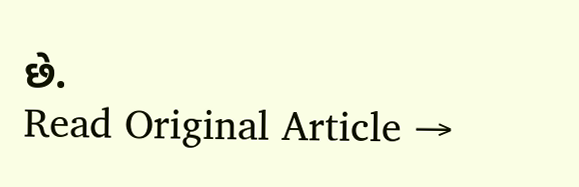છે.
Read Original Article →